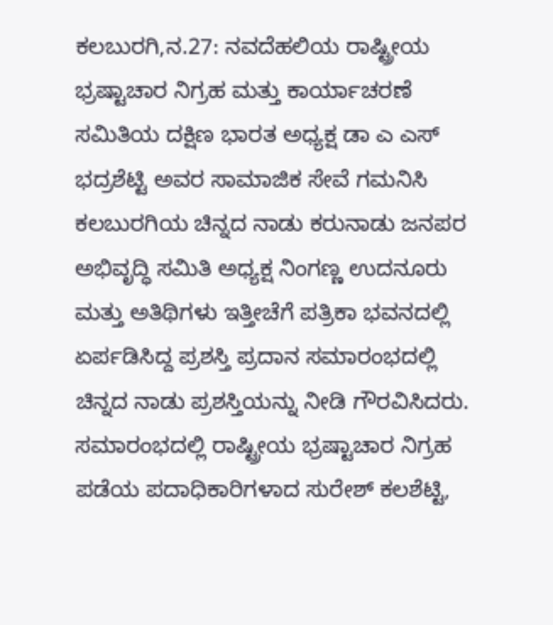ಕಲಬುರಗಿ,ನ.27: ನವದೆಹಲಿಯ ರಾಷ್ಟ್ರೀಯ ಭ್ರಷ್ಟಾಚಾರ ನಿಗ್ರಹ ಮತ್ತು ಕಾರ್ಯಾಚರಣೆ ಸಮಿತಿಯ ದಕ್ಷಿಣ ಭಾರತ ಅಧ್ಯಕ್ಷ ಡಾ ಎ ಎಸ್ ಭದ್ರಶೆಟ್ಟಿ ಅವರ ಸಾಮಾಜಿಕ ಸೇವೆ ಗಮನಿಸಿ ಕಲಬುರಗಿಯ ಚಿನ್ನದ ನಾಡು ಕರುನಾಡು ಜನಪರ ಅಭಿವೃದ್ಧಿ ಸಮಿತಿ ಅಧ್ಯಕ್ಷ ನಿಂಗಣ್ಣ ಉದನೂರು ಮತ್ತು ಅತಿಥಿಗಳು ಇತ್ತೀಚೆಗೆ ಪತ್ರಿಕಾ ಭವನದಲ್ಲಿ ಏರ್ಪಡಿಸಿದ್ದ ಪ್ರಶಸ್ತಿ ಪ್ರದಾನ ಸಮಾರಂಭದಲ್ಲಿ ಚಿನ್ನದ ನಾಡು ಪ್ರಶಸ್ತಿಯನ್ನು ನೀಡಿ ಗೌರವಿಸಿದರು. ಸಮಾರಂಭದಲ್ಲಿ ರಾಷ್ಟ್ರೀಯ ಭ್ರಷ್ಟಾಚಾರ ನಿಗ್ರಹ ಪಡೆಯ ಪದಾಧಿಕಾರಿಗಳಾದ ಸುರೇಶ್ ಕಲಶೆಟ್ಟಿ,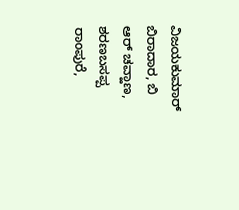ವಿಜಯಕುಮಾರ್ ಬಿರಾದಾರ, ಬಿ ಆರ್ ಚವ್ಹಾಣ, ಶರಣಬಸಪ್ಪ ರಾಂಪುರೆ,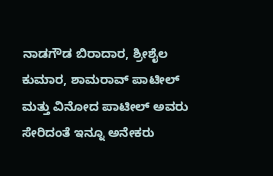ನಾಡಗೌಡ ಬಿರಾದಾರ, ಶ್ರೀಶೈಲ ಕುಮಾರ, ಶಾಮರಾವ್ ಪಾಟೀಲ್ ಮತ್ತು ವಿನೋದ ಪಾಟೀಲ್ ಅವರು ಸೇರಿದಂತೆ ಇನ್ನೂ ಅನೇಕರು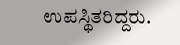ಉಪಸ್ಥಿತರಿದ್ದರು.